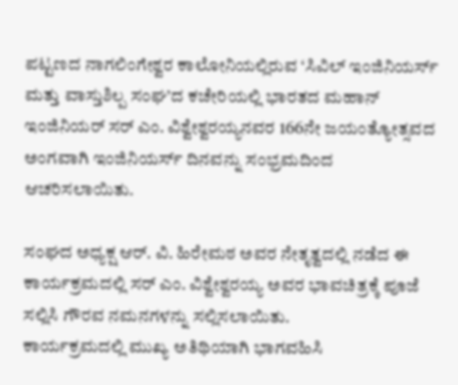ಪಟ್ಟಣದ ನಾಗಲಿಂಗೇಶ್ವರ ಕಾಲೋನಿಯಲ್ಲಿರುವ ‘ಸಿವಿಲ್ ಇಂಜಿನಿಯರ್ಸ್ ಮತ್ತು ವಾಸ್ತುಶಿಲ್ಪ ಸಂಘ’ದ ಕಚೇರಿಯಲ್ಲಿ ಭಾರತದ ಮಹಾನ್ ಇಂಜಿನಿಯರ್ ಸರ್ ಎಂ. ವಿಶ್ವೇಶ್ವರಯ್ಯನವರ 166ನೇ ಜಯಂತ್ಯೋತ್ಸವದ ಅಂಗವಾಗಿ ಇಂಜಿನಿಯರ್ಸ್ ದಿನವನ್ನು ಸಂಭ್ರಮದಿಂದ ಆಚರಿಸಲಾಯಿತು.

ಸಂಘದ ಅಧ್ಯಕ್ಷ ಆರ್. ವಿ. ಹಿರೇಮಠ ಅವರ ನೇತೃತ್ವದಲ್ಲಿ ನಡೆದ ಈ ಕಾರ್ಯಕ್ರಮದಲ್ಲಿ ಸರ್ ಎಂ. ವಿಶ್ವೇಶ್ವರಯ್ಯ ಅವರ ಭಾವಚಿತ್ರಕ್ಕೆ ಪೂಜೆ ಸಲ್ಲಿಸಿ ಗೌರವ ನಮನಗಳನ್ನು ಸಲ್ಲಿಸಲಾಯಿತು.
ಕಾರ್ಯಕ್ರಮದಲ್ಲಿ ಮುಖ್ಯ ಅತಿಥಿಯಾಗಿ ಭಾಗವಹಿಸಿ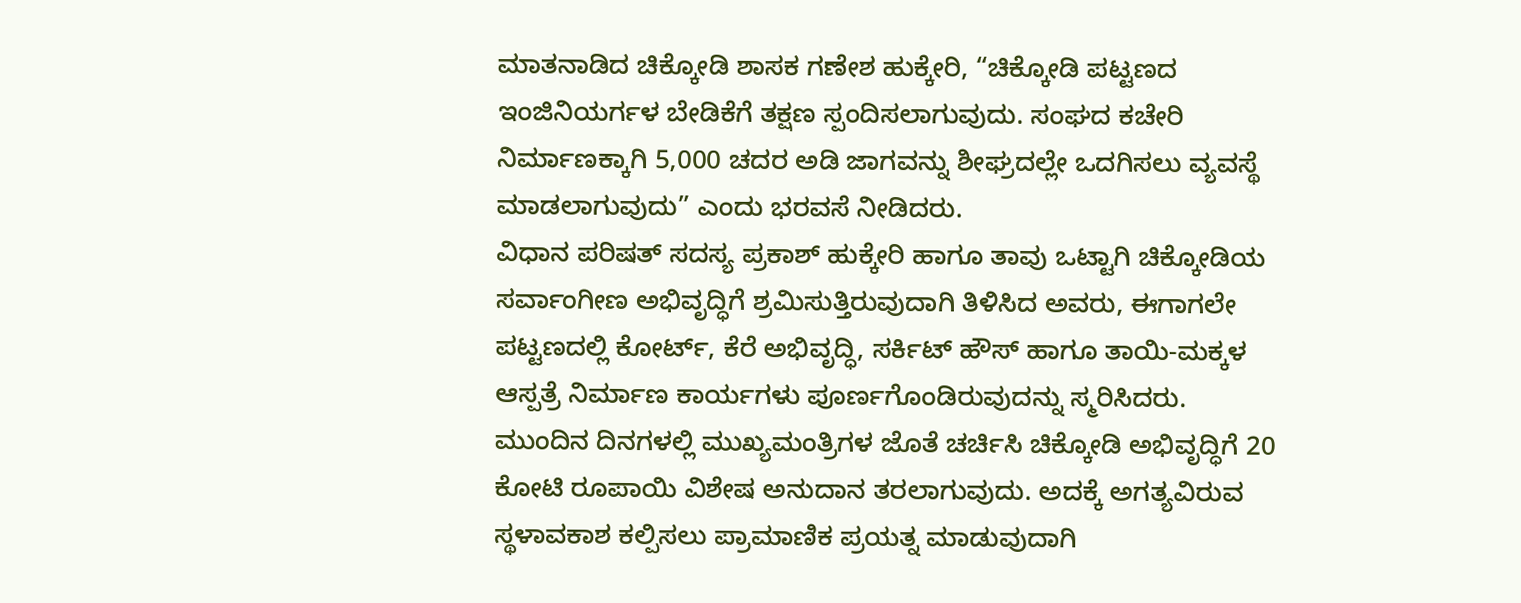ಮಾತನಾಡಿದ ಚಿಕ್ಕೋಡಿ ಶಾಸಕ ಗಣೇಶ ಹುಕ್ಕೇರಿ, “ಚಿಕ್ಕೋಡಿ ಪಟ್ಟಣದ ಇಂಜಿನಿಯರ್ಗಳ ಬೇಡಿಕೆಗೆ ತಕ್ಷಣ ಸ್ಪಂದಿಸಲಾಗುವುದು. ಸಂಘದ ಕಚೇರಿ ನಿರ್ಮಾಣಕ್ಕಾಗಿ 5,000 ಚದರ ಅಡಿ ಜಾಗವನ್ನು ಶೀಘ್ರದಲ್ಲೇ ಒದಗಿಸಲು ವ್ಯವಸ್ಥೆ ಮಾಡಲಾಗುವುದು” ಎಂದು ಭರವಸೆ ನೀಡಿದರು.
ವಿಧಾನ ಪರಿಷತ್ ಸದಸ್ಯ ಪ್ರಕಾಶ್ ಹುಕ್ಕೇರಿ ಹಾಗೂ ತಾವು ಒಟ್ಟಾಗಿ ಚಿಕ್ಕೋಡಿಯ ಸರ್ವಾಂಗೀಣ ಅಭಿವೃದ್ಧಿಗೆ ಶ್ರಮಿಸುತ್ತಿರುವುದಾಗಿ ತಿಳಿಸಿದ ಅವರು, ಈಗಾಗಲೇ ಪಟ್ಟಣದಲ್ಲಿ ಕೋರ್ಟ್, ಕೆರೆ ಅಭಿವೃದ್ಧಿ, ಸರ್ಕಿಟ್ ಹೌಸ್ ಹಾಗೂ ತಾಯಿ-ಮಕ್ಕಳ ಆಸ್ಪತ್ರೆ ನಿರ್ಮಾಣ ಕಾರ್ಯಗಳು ಪೂರ್ಣಗೊಂಡಿರುವುದನ್ನು ಸ್ಮರಿಸಿದರು.
ಮುಂದಿನ ದಿನಗಳಲ್ಲಿ ಮುಖ್ಯಮಂತ್ರಿಗಳ ಜೊತೆ ಚರ್ಚಿಸಿ ಚಿಕ್ಕೋಡಿ ಅಭಿವೃದ್ಧಿಗೆ 20 ಕೋಟಿ ರೂಪಾಯಿ ವಿಶೇಷ ಅನುದಾನ ತರಲಾಗುವುದು. ಅದಕ್ಕೆ ಅಗತ್ಯವಿರುವ ಸ್ಥಳಾವಕಾಶ ಕಲ್ಪಿಸಲು ಪ್ರಾಮಾಣಿಕ ಪ್ರಯತ್ನ ಮಾಡುವುದಾಗಿ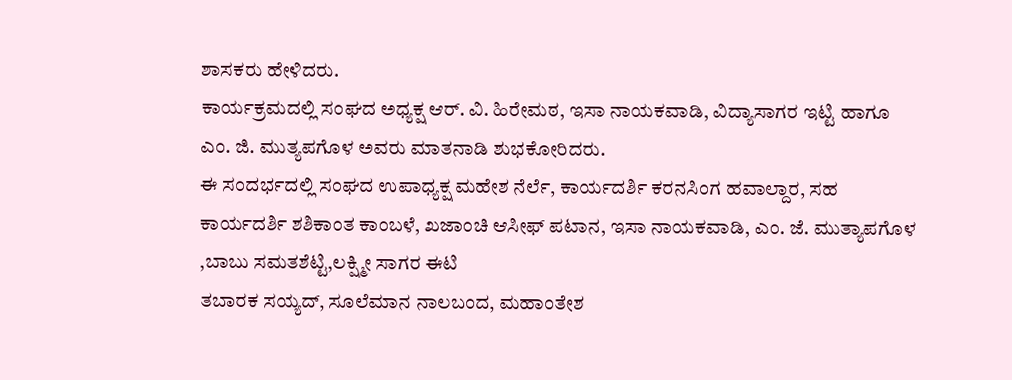ಶಾಸಕರು ಹೇಳಿದರು.
ಕಾರ್ಯಕ್ರಮದಲ್ಲಿ ಸಂಘದ ಅಧ್ಯಕ್ಷ ಆರ್. ವಿ. ಹಿರೇಮಠ, ಇಸಾ ನಾಯಕವಾಡಿ, ವಿದ್ಯಾಸಾಗರ ಇಟ್ಟಿ ಹಾಗೂ ಎಂ. ಜಿ. ಮುತ್ಯಪಗೊಳ ಅವರು ಮಾತನಾಡಿ ಶುಭಕೋರಿದರು.
ಈ ಸಂದರ್ಭದಲ್ಲಿ ಸಂಘದ ಉಪಾಧ್ಯಕ್ಷ ಮಹೇಶ ನೆರ್ಲೆ, ಕಾರ್ಯದರ್ಶಿ ಕರನಸಿಂಗ ಹವಾಲ್ದಾರ, ಸಹ ಕಾರ್ಯದರ್ಶಿ ಶಶಿಕಾಂತ ಕಾಂಬಳೆ, ಖಜಾಂಚಿ ಆಸೀಫ್ ಪಟಾನ, ಇಸಾ ನಾಯಕವಾಡಿ, ಎಂ. ಜೆ. ಮುತ್ಯಾಪಗೊಳ ,ಬಾಬು ಸಮತಶೆಟ್ಟಿ,ಲಕ್ಷ್ಮೀ ಸಾಗರ ಈಟಿ
ತಬಾರಕ ಸಯ್ಯದ್, ಸೂಲೆಮಾನ ನಾಲಬಂದ, ಮಹಾಂತೇಶ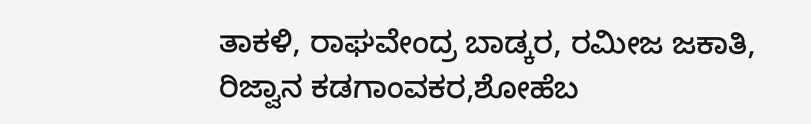ತಾಕಳಿ, ರಾಘವೇಂದ್ರ ಬಾಡ್ಕರ, ರಮೀಜ ಜಕಾತಿ, ರಿಜ್ವಾನ ಕಡಗಾಂವಕರ,ಶೋಹೆಬ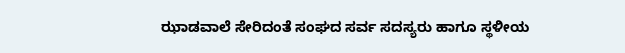ಝಾಡವಾಲೆ ಸೇರಿದಂತೆ ಸಂಘದ ಸರ್ವ ಸದಸ್ಯರು ಹಾಗೂ ಸ್ಥಳೀಯ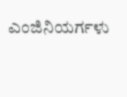ಎಂಜಿನಿಯರ್ಗಳು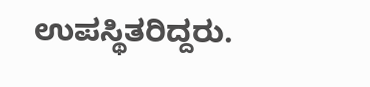ಉಪಸ್ಥಿತರಿದ್ದರು.